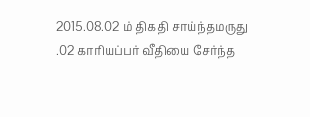2015.08.02 ம் திகதி சாய்ந்தமருது .02 காரியப்பர் வீதியை சேர்ந்த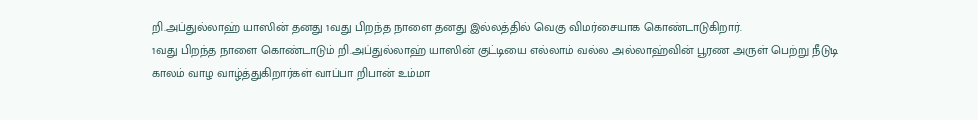றி.அப்துல்லாஹ் யாஸின் தனது 1வது பிறந்த நாளை தனது இல்லத்தில் வெகு விமர்சையாக கொண்டாடுகிறார்.
1வது பிறந்த நாளை கொண்டாடும் றி.அப்துல்லாஹ் யாஸின் குட்டியை எல்லாம் வல்ல அல்லாஹ்வின் பூரண அருள் பெற்று நீடுடி காலம் வாழ வாழ்த்துகிறார்கள் வாப்பா றிபான் உம்மா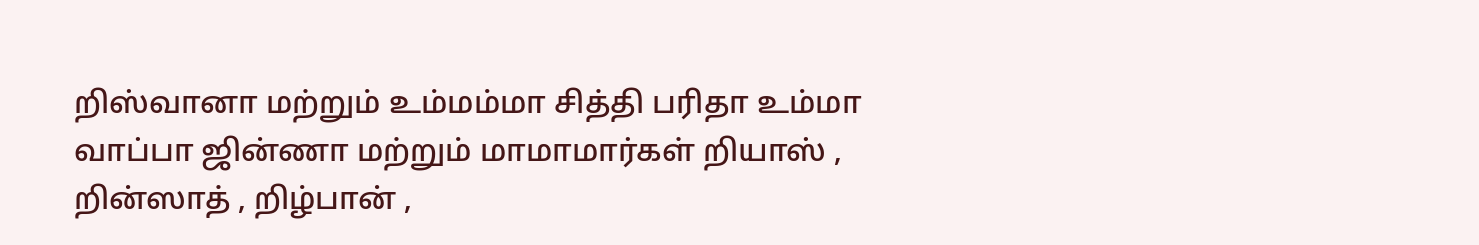றிஸ்வானா மற்றும் உம்மம்மா சித்தி பரிதா உம்மா வாப்பா ஜின்ணா மற்றும் மாமாமார்கள் றியாஸ் , றின்ஸாத் , றிழ்பான் ,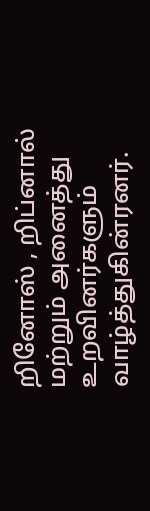றினோஸ் , றிப்னால் மற்றும் அனைத்து உறவினர்களும் வாழ்த்துகின்ரனர்.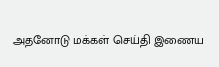அதனோடு மக்கள் செய்தி இணைய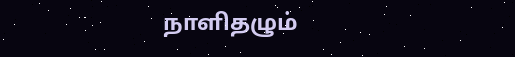நாளிதழும்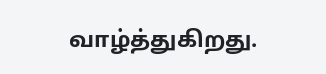வாழ்த்துகிறது.